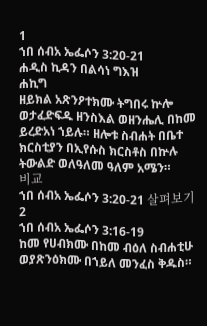1
ኀበ ሰብአ ኤፌሶን 3:20-21
ሐዲስ ኪዳን በልሳነ ግእዝ
ሐኪግ
ዘይክል አጽንዖተክሙ ትግበሩ ኵሎ ወታፈድፍዱ ዘንስእል ወዘንሔሊ በከመ ይረድአነ ኀይሉ። ዘሎቱ ስብሐት በቤተ ክርስቲያን በኢየሱስ ክርስቶስ በኵሉ ትውልድ ወለዓለመ ዓለም አሜን።
비교
ኀበ ሰብአ ኤፌሶን 3:20-21 살펴보기
2
ኀበ ሰብአ ኤፌሶን 3:16-19
ከመ የሀብክሙ በከመ ብዕለ ስብሐቲሁ ወያጽንዕክሙ በኀይለ መንፈስ ቅዱስ።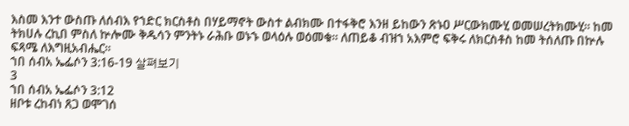እስመ እንተ ውስጡ ለሰብእ የኀድር ክርስቶስ በሃይማኖት ውስተ ልብክሙ በተፋቅሮ እንዘ ይከውን ጽኑዐ ሥርውክሙሂ ወመሠረትክሙሂ። ከመ ትክሀሉ ረኪበ ምስለ ኵሎሙ ቅዱሳን ምንትኑ ራሕቡ ወኑኁ ወላዕሉ ወዕመቁ። ለጠይቆ ብዝኀ አእምሮ ፍቅሩ ለክርስቶስ ከመ ትሰለጡ በኵሉ ፍጻሜ ለእግዚአብሔር።
ኀበ ሰብአ ኤፌሶን 3:16-19 살펴보기
3
ኀበ ሰብአ ኤፌሶን 3:12
ዘቦቱ ረከብነ ጸጋ ወሞገሰ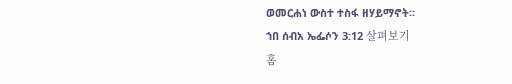ወመርሐነ ውስተ ተስፋ ዘሃይማኖት።
ኀበ ሰብአ ኤፌሶን 3:12 살펴보기
홈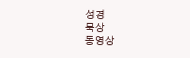성경
묵상
동영상